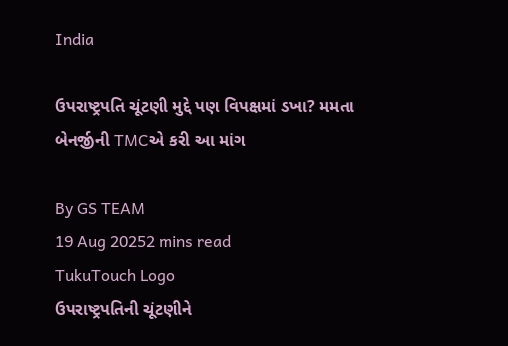India

ઉપરાષ્ટ્રપતિ ચૂંટણી મુદ્દે પણ વિપક્ષમાં ડખા? મમતા બેનર્જીની TMCએ કરી આ માંગ

By GS TEAM
19 Aug 20252 mins read
TukuTouch Logo
ઉપરાષ્ટ્રપતિની ચૂંટણીને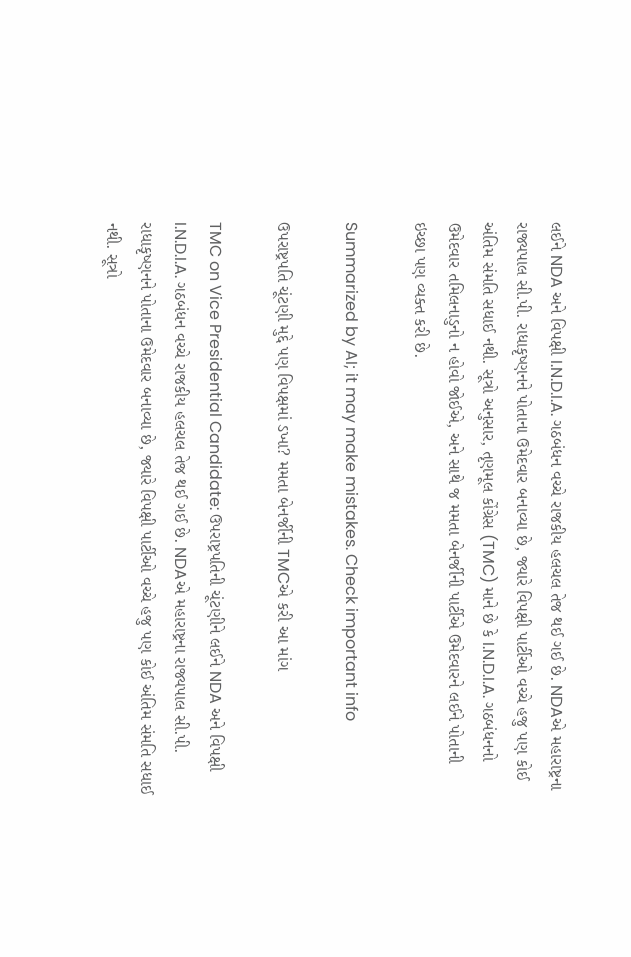લઈને NDA અને વિપક્ષી I.N.D.I.A. ગઠબંધન વચ્ચે રાજકીય હલચલ તેજ થઈ ગઈ છે. NDAએ મહારાષ્ટ્રના રાજ્યપાલ સી.પી. રાધાકૃષ્ણનને પોતાના ઉમેદવાર બનાવ્યા છે, જ્યારે વિપક્ષી પાર્ટીઓ વચ્ચે હજુ પણ કોઈ અંતિમ સંમતિ સધાઈ નથી. સૂત્રો અનુસાર, તૃણમૂલ કોંગ્રેસ (TMC) માને છે કે I.N.D.I.A. ગઠબંધનનો ઉમેદવાર તમિલનાડુનો ન હોવો જોઈએ, અને સાથે જ મમતા બેનર્જીની પાર્ટીએ ઉમેદવારને લઈને પોતાની ઇચ્છા પણ વ્યક્ત કરી છે.

Summarized by AI; it may make mistakes. Check important info

ઉપરાષ્ટ્રપતિ ચૂંટણી મુદ્દે પણ વિપક્ષમાં ડખા? મમતા બેનર્જીની TMCએ કરી આ માંગ

TMC on Vice Presidential Candidate: ઉપરાષ્ટ્રપતિની ચૂંટણીને લઈને NDA અને વિપક્ષી I.N.D.I.A. ગઠબંધન વચ્ચે રાજકીય હલચલ તેજ થઈ ગઈ છે. NDAએ મહારાષ્ટ્રના રાજ્યપાલ સી.પી. રાધાકૃષ્ણનને પોતાના ઉમેદવાર બનાવ્યા છે, જ્યારે વિપક્ષી પાર્ટીઓ વચ્ચે હજુ પણ કોઈ અંતિમ સંમતિ સધાઈ નથી. સૂત્રો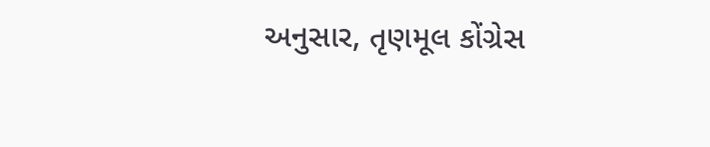અનુસાર, તૃણમૂલ કોંગ્રેસ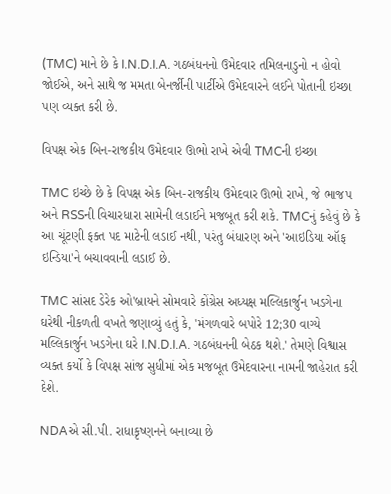(TMC) માને છે કે I.N.D.I.A. ગઠબંધનનો ઉમેદવાર તમિલનાડુનો ન હોવો જોઈએ, અને સાથે જ મમતા બેનર્જીની પાર્ટીએ ઉમેદવારને લઈને પોતાની ઇચ્છા પણ વ્યક્ત કરી છે.

વિપક્ષ એક બિન-રાજકીય ઉમેદવાર ઊભો રાખે એવી TMCની ઇચ્છા

TMC ઇચ્છે છે કે વિપક્ષ એક બિન-રાજકીય ઉમેદવાર ઊભો રાખે, જે ભાજપ અને RSSની વિચારધારા સામેની લડાઈને મજબૂત કરી શકે. TMCનું કહેવું છે કે આ ચૂંટણી ફક્ત પદ માટેની લડાઈ નથી, પરંતુ બંધારણ અને 'આઇડિયા ઑફ ઇન્ડિયા'ને બચાવવાની લડાઈ છે.

TMC સાંસદ ડેરેક ઓ'બ્રાયને સોમવારે કોંગ્રેસ અધ્યક્ષ મલ્લિકાર્જુન ખડગેના ઘરેથી નીકળતી વખતે જણાવ્યું હતું કે, 'મંગળવારે બપોરે 12;30 વાગ્યે મલ્લિકાર્જુન ખડગેના ઘરે I.N.D.I.A. ગઠબંધનની બેઠક થશે.' તેમણે વિશ્વાસ વ્યક્ત કર્યો કે વિપક્ષ સાંજ સુધીમાં એક મજબૂત ઉમેદવારના નામની જાહેરાત કરી દેશે.

NDAએ સી.પી. રાધાકૃષ્ણનને બનાવ્યા છે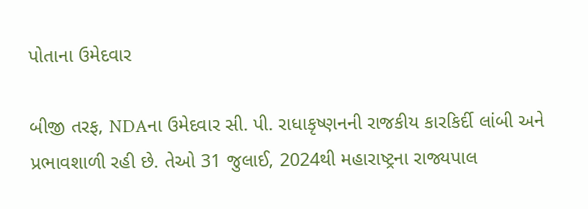પોતાના ઉમેદવાર

બીજી તરફ, NDAના ઉમેદવાર સી. પી. રાધાકૃષ્ણનની રાજકીય કારકિર્દી લાંબી અને પ્રભાવશાળી રહી છે. તેઓ 31 જુલાઈ, 2024થી મહારાષ્ટ્રના રાજ્યપાલ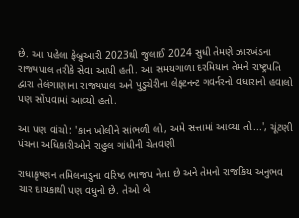છે. આ પહેલા ફેબ્રુઆરી 2023થી જુલાઈ 2024 સુધી તેમણે ઝારખંડના રાજ્યપાલ તરીકે સેવા આપી હતી. આ સમયગાળા દરમિયાન તેમને રાષ્ટ્રપતિ દ્વારા તેલંગાણાના રાજ્યપાલ અને પુડુચેરીના લેફ્ટનન્ટ ગવર્નરનો વધારાનો હવાલો પણ સોંપવામાં આવ્યો હતો.

આ પણ વાંચો: 'કાન ખોલીને સાંભળી લો, અમે સત્તામાં આવ્યા તો...', ચૂંટણી પંચના અધિકારીઓને રાહુલ ગાંધીની ચેતવણી

રાધાકૃષ્ણન તમિલનાડુના વરિષ્ઠ ભાજપ નેતા છે અને તેમનો રાજકિય અનુભવ ચાર દાયકાથી પણ વધુનો છે. તેઓ બે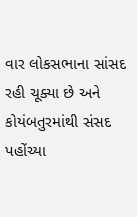વાર લોકસભાના સાંસદ રહી ચૂક્યા છે અને કોયંબતુરમાંથી સંસદ પહોંચ્યા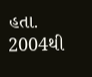હતા. 2004થી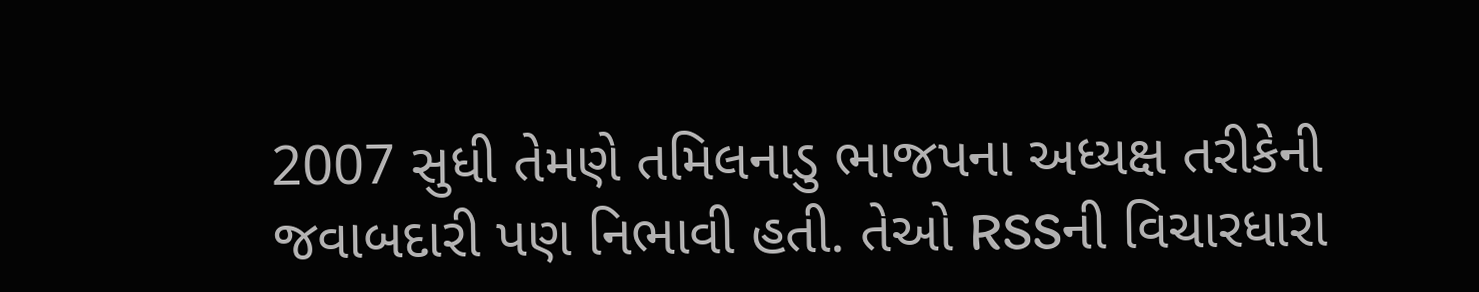2007 સુધી તેમણે તમિલનાડુ ભાજપના અધ્યક્ષ તરીકેની જવાબદારી પણ નિભાવી હતી. તેઓ RSSની વિચારધારા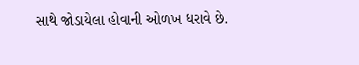સાથે જોડાયેલા હોવાની ઓળખ ધરાવે છે.